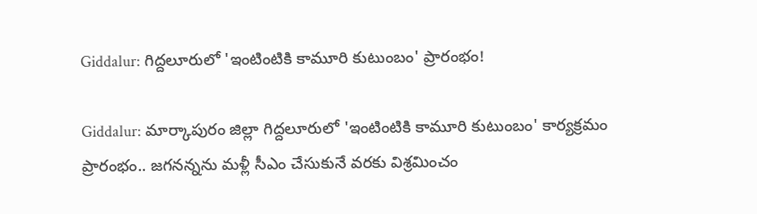Giddalur: గిద్దలూరులో 'ఇంటింటికి కామూరి కుటుంబం' ప్రారంభం!

Giddalur: మార్కాపురం జిల్లా గిద్దలూరులో 'ఇంటింటికి కామూరి కుటుంబం' కార్యక్రమం ప్రారంభం.. జగనన్నను మళ్లీ సీఎం చేసుకునే వరకు విశ్రమించం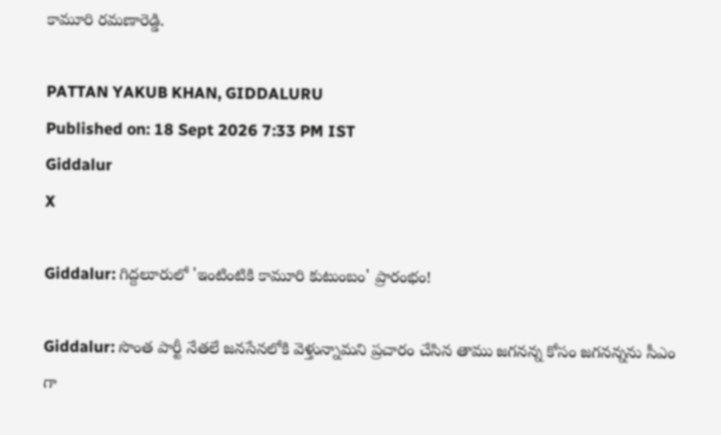కామూరి రమణారెడ్డి.

PATTAN YAKUB KHAN, GIDDALURU
Published on: 18 Sept 2026 7:33 PM IST
Giddalur
X

Giddalur: గిద్దలూరులో 'ఇంటింటికి కామూరి కుటుంబం' ప్రారంభం!

Giddalur: సొంత పార్టీ నేతలే జనసేనలోకి వెళ్తున్నామని ప్రచారం చేసిన తాము జగనన్న కోసం జగనన్నను సీఎం గా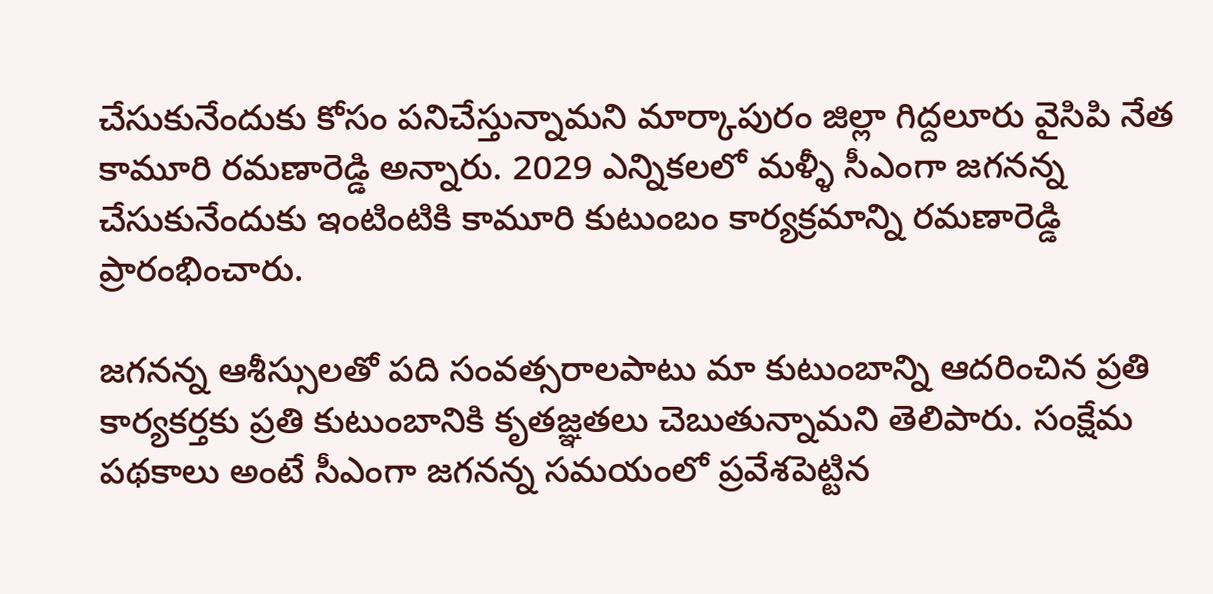చేసుకునేందుకు కోసం పనిచేస్తున్నామని మార్కాపురం జిల్లా గిద్దలూరు వైసిపి నేత కామూరి రమణారెడ్డి అన్నారు. 2029 ఎన్నికలలో మళ్ళీ సీఎంగా జగనన్న చేసుకునేందుకు ఇంటింటికి కామూరి కుటుంబం కార్యక్రమాన్ని రమణారెడ్డి ప్రారంభించారు.

జగనన్న ఆశీస్సులతో పది సంవత్సరాలపాటు మా కుటుంబాన్ని ఆదరించిన ప్రతి కార్యకర్తకు ప్రతి కుటుంబానికి కృతజ్ఞతలు చెబుతున్నామని తెలిపారు. సంక్షేమ పథకాలు అంటే సీఎంగా జగనన్న సమయంలో ప్రవేశపెట్టిన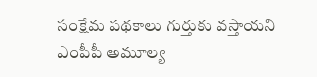సంక్షేమ పథకాలు గుర్తుకు వస్తాయని ఎంపీపీ అమూల్య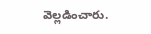వెల్లడించారు.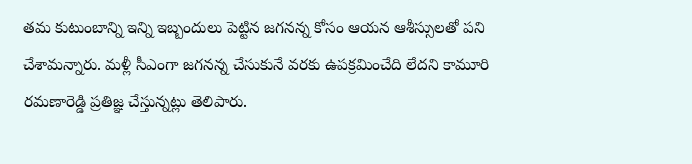తమ కుటుంబాన్ని ఇన్ని ఇబ్బందులు పెట్టిన జగనన్న కోసం ఆయన ఆశీస్సులతో పని చేశామన్నారు. మళ్లీ సీఎంగా జగనన్న చేసుకునే వరకు ఉపక్రమించేది లేదని కామూరి రమణారెడ్డి ప్రతిజ్ఞ చేస్తున్నట్లు తెలిపారు.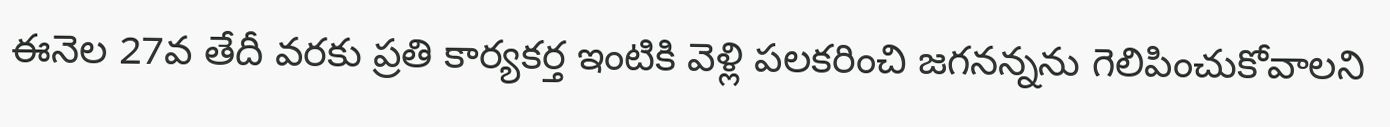ఈనెల 27వ తేదీ వరకు ప్రతి కార్యకర్త ఇంటికి వెళ్లి పలకరించి జగనన్నను గెలిపించుకోవాలని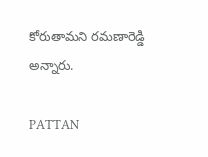కోరుతామని రమణారెడ్డి అన్నారు.

PATTAN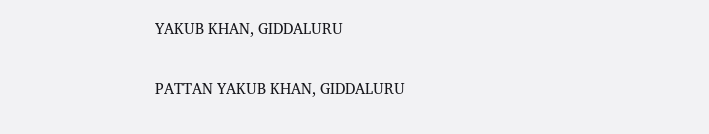YAKUB KHAN, GIDDALURU

PATTAN YAKUB KHAN, GIDDALURU